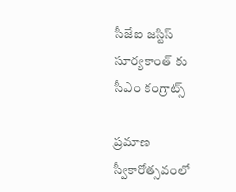సీజేఐ జ‌స్టిస్ సూర్య‌కాంత్ కు సీఎం కంగ్రాట్స్

ప్ర‌మాణ స్వీకారోత్స‌వంలో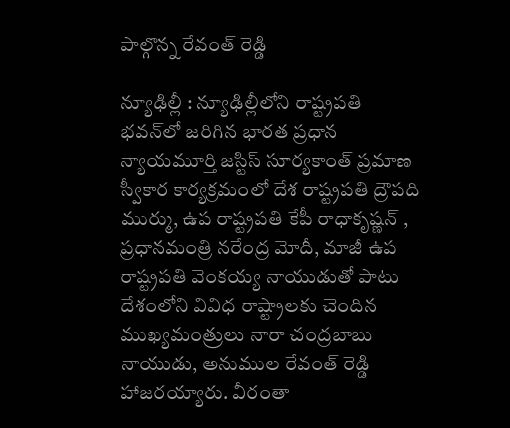పాల్గొన్న రేవంత్ రెడ్డి

న్యూఢిల్లీ : న్యూఢిల్లీలోని రాష్ట్రపతి భవన్‌లో జరిగిన భారత ప్రధాన న్యాయమూర్తి జ‌స్టిస్ సూర్య‌కాంత్ ప్ర‌మాణ స్వీకార కార్యక్రమంలో దేశ రాష్ట్ర‌ప‌తి ద్రౌప‌ది ముర్ము, ఉప రాష్ట్ర‌ప‌తి కేపీ రాధాకృష్ణ‌న్ , ప్ర‌ధాన‌మంత్రి న‌రేంద్ర మోదీ, మాజీ ఉప రాష్ట్ర‌ప‌తి వెంక‌య్య నాయుడుతో పాటు దేశంలోని వివిధ రాష్ట్రాల‌కు చెందిన ముఖ్య‌మంత్రులు నారా చంద్ర‌బాబు నాయుడు, అనుముల రేవంత్ రెడ్డి హాజ‌ర‌య్యారు. వీరంతా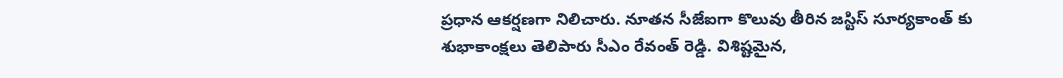ప్ర‌ధాన ఆక‌ర్ష‌ణ‌గా నిలిచారు. నూత‌న సీజేఐగా కొలువు తీరిన జ‌స్టిస్ సూర్య‌కాంత్ కు శుభాకాంక్ష‌లు తెలిపారు సీఎం రేవంత్ రెడ్డి. విశిష్టమైన,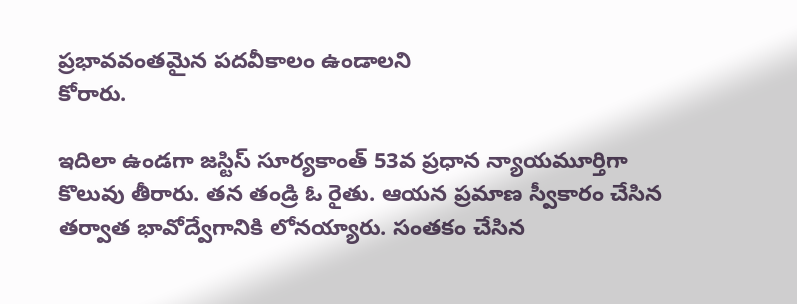ప్రభావవంతమైన పదవీకాలం ఉండాలని
కోరారు.

ఇదిలా ఉండ‌గా జ‌స్టిస్ సూర్య‌కాంత్ 53వ ప్ర‌ధాన న్యాయ‌మూర్తిగా కొలువు తీరారు. త‌న తండ్రి ఓ రైతు. ఆయ‌న ప్ర‌మాణ స్వీకారం చేసిన త‌ర్వాత భావోద్వేగానికి లోన‌య్యారు. సంత‌కం చేసిన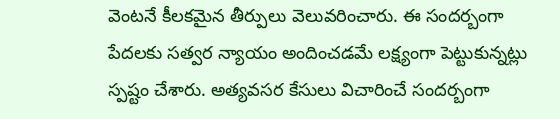వెంట‌నే కీల‌క‌మైన తీర్పులు వెలువ‌రించారు. ఈ సంద‌ర్బంగా పేద‌ల‌కు స‌త్వ‌ర న్యాయం అందించ‌డ‌మే ల‌క్ష్యంగా పెట్టుకున్న‌ట్లు స్ప‌ష్టం చేశారు. అత్య‌వ‌స‌ర కేసులు విచారించే సంద‌ర్బంగా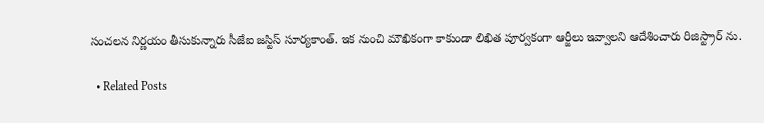సంచ‌ల‌న నిర్ణ‌యం తీసుకున్నారు సీజేఐ జ‌స్టిస్ సూర్య‌కాంత్. ఇక నుంచి మౌఖికంగా కాకుండా లిఖిత పూర్వ‌కంగా ఆర్జీలు ఇవ్వాల‌ని ఆదేశించారు రిజిస్ట్రార్ ను.

  • Related Posts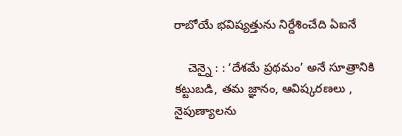రాబోయే భ‌విష్య‌త్తును నిర్దేశించేది ఏఐనే

    చెన్నై : : ‘దేశమే ప్రథమం’ అనే సూత్రానికి కట్టుబడి, తమ జ్ఞానం, ఆవిష్కరణలు , నైపుణ్యాలను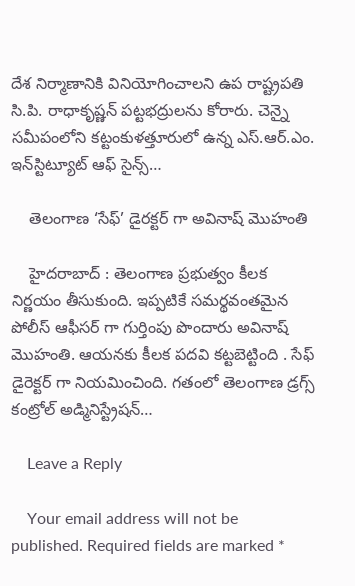దేశ నిర్మాణానికి వినియోగించాలని ఉప రాష్ట్రపతి సి.పి. రాధాకృష్ణన్ పట్టభద్రులను కోరారు. చెన్నై సమీపంలోని కట్టంకుళత్తూరులో ఉన్న ఎస్.ఆర్.ఎం. ఇన్‌స్టిట్యూట్ ఆఫ్ సైన్స్…

    తెలంగాణ ‘సేఫ్’ డైర‌క్ట‌ర్ గా అవినాష్ మొహంతి

    హైద‌రాబాద్ : తెలంగాణ ప్ర‌భుత్వం కీల‌క నిర్ణ‌యం తీసుకుంది. ఇప్ప‌టికే స‌మ‌ర్థ‌వంత‌మైన పోలీస్ ఆఫీస‌ర్ గా గుర్తింపు పొందారు అవినాష్ మొహంతి. ఆయ‌న‌కు కీల‌క ప‌ద‌వి క‌ట్ట‌బెట్టింది . సేఫ్ డైరెక్ట‌ర్ గా నియ‌మించింది. గతంలో తెలంగాణ డ్రగ్స్ కంట్రోల్ అడ్మినిస్ట్రేషన్…

    Leave a Reply

    Your email address will not be published. Required fields are marked *